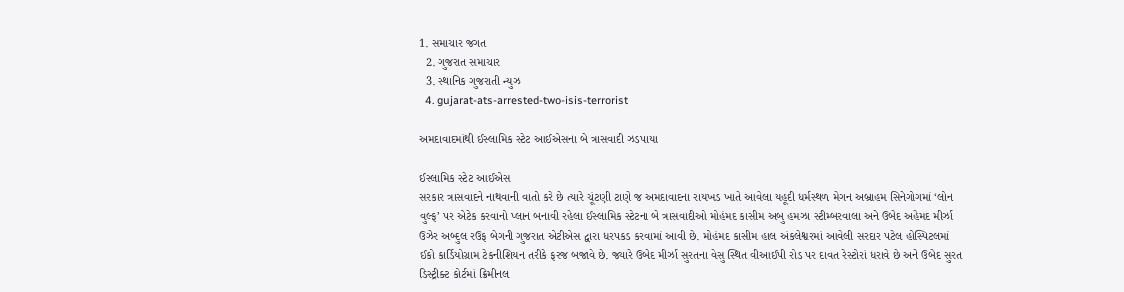1. સમાચાર જગત
  2. ગુજરાત સમાચાર
  3. સ્થાનિક ગુજરાતી ન્યુઝ
  4. gujarat-ats-arrested-two-isis-terrorist

અમદાવાદમાંથી ઈસ્લામિક સ્ટેટ આઈએસના બે ત્રાસવાદી ઝડપાયા

ઈસ્લામિક સ્ટેટ આઈએસ
સરકાર ત્રાસવાદને નાથવાની વાતો કરે છે ત્યારે ચૂંટણી ટાણે જ અમદાવાદના રાયખડ ખાતે આવેલા યહૂદી ધર્મસ્થળ મેગન અબ્રાહમ સિનેગોગમાં ‘લોન વુલ્ફ’ પર એટેક કરવાનો પ્લાન બનાવી રહેલા ઈસ્લામિક સ્ટેટના બે ત્રાસવાદીઓ મોહંમદ કાસીમ અબુ હમઝા સ્ટીમ્બરવાલા અને ઉબેદ અહેમદ મીર્ઝા ઉઝેર અબ્દુલ રઉફ બેગની ગુજરાત એટીએસ દ્વારા ધરપકડ કરવામાં આવી છે. મોહંમદ કાસીમ હાલ અંકલેશ્વરમાં આવેલી સરદાર પટેલ હોસ્પિટલમાં ઈકો કાર્ડિયોગ્રામ ટેકનીશિયન તરીકે ફરજ બજાવે છે. જ્યારે ઉબેદ મીર્ઝા સુરતના વેસુ સ્થિત વીઆઈપી રોડ પર દાવત રેસ્ટોરાં ધરાવે છે અને ઉબેદ સુરત ડિસ્ટ્રીક્ટ કોર્ટમાં ક્રિમીનલ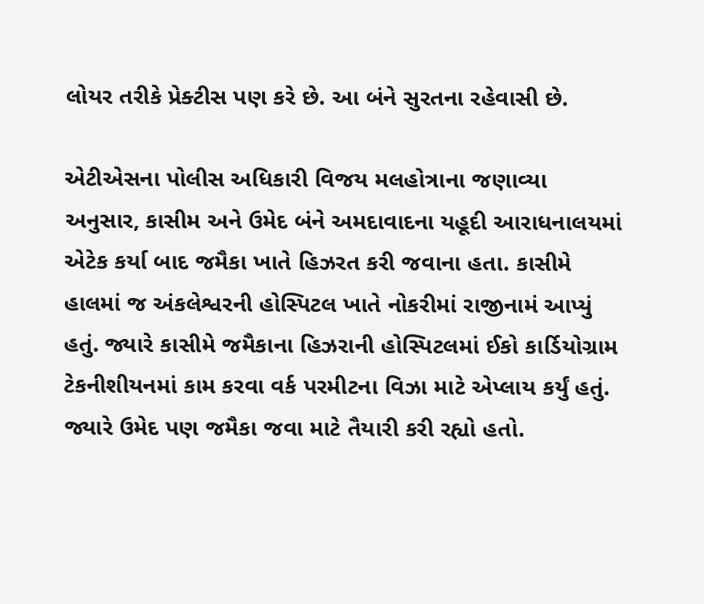લોયર તરીકે પ્રેક્ટીસ પણ કરે છે. આ બંને સુરતના રહેવાસી છે.

એટીએસના પોલીસ અધિકારી વિજય મલહોત્રાના જણાવ્યા અનુસાર, કાસીમ અને ઉમેદ બંને અમદાવાદના યહૂદી આરાધનાલયમાં એટેક કર્યા બાદ જમૈકા ખાતે હિઝરત કરી જવાના હતા. કાસીમે હાલમાં જ અંકલેશ્વરની હોસ્પિટલ ખાતે નોકરીમાં રાજીનામં આપ્યું હતું. જ્યારે કાસીમે જમૈકાના હિઝરાની હોસ્પિટલમાં ઈકો કાર્ડિયોગ્રામ ટેકનીશીયનમાં કામ કરવા વર્ક પરમીટના વિઝા માટે એપ્લાય કર્યું હતું. જ્યારે ઉમેદ પણ જમૈકા જવા માટે તૈયારી કરી રહ્યો હતો.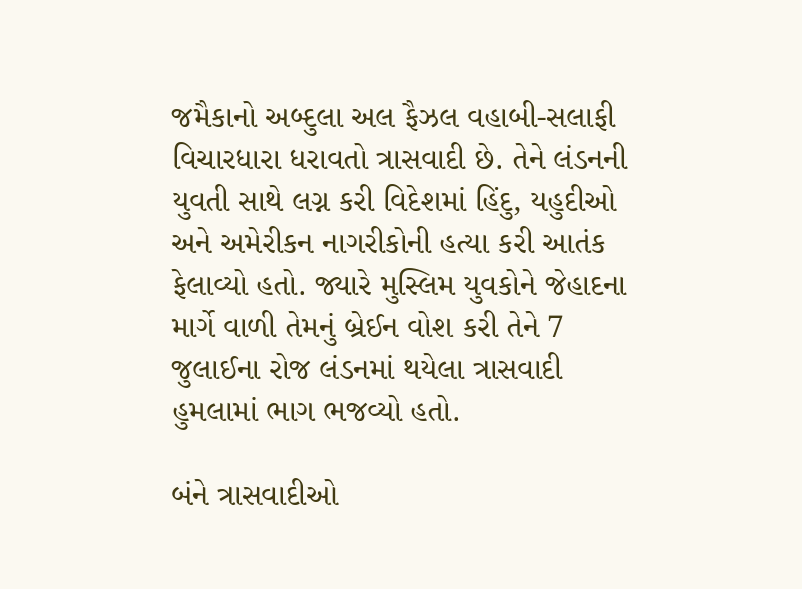જમૈકાનો અબ્દુલા અલ ફૈઝલ વહાબી-સલાફી વિચારધારા ધરાવતો ત્રાસવાદી છે. તેને લંડનની યુવતી સાથે લગ્ન કરી વિદેશમાં હિંદુ, યહુદીઓ અને અમેરીકન નાગરીકોની હત્યા કરી આતંક ફેલાવ્યો હતો. જ્યારે મુસ્લિમ યુવકોને જેહાદના માર્ગે વાળી તેમનું બ્રેઈન વોશ કરી તેને 7 જુલાઈના રોજ લંડનમાં થયેલા ત્રાસવાદી હુમલામાં ભાગ ભજવ્યો હતો.

બંને ત્રાસવાદીઓ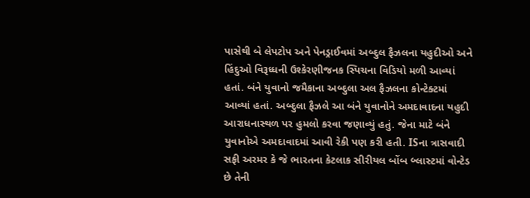પાસેથી બે લેપટોપ અને પેનડ્રાઈવમાં અબ્દુલ ફૈઝલના યહુદીઓ અને હિંદુઓ વિરૂધ્ધની ઉશ્કેરણીજનક સ્પિચના વિડિયો મળી આવ્યાં હતાં. બંને યુવાનો જમૈકાના અબ્દુલા અલ ફૈઝલના કોન્ટેક્ટમાં આવ્યાં હતાં. અબ્દુલા ફૈઝલે આ બંને યુવાનોને અમદાવાદના યહુદી આરાધનાસ્થળ પર હુમલો કરવા જણાવ્યું હતું. જેના માટે બંને યુવાનોએ અમદાવાદમાં આવી રેકી પણ કરી હતી. ISના ત્રાસવાદી સફી અરમર કે જે ભારતના કેટલાક સીરીયલ બોંબ બ્લાસ્ટમાં વોન્ટેડ છે તેની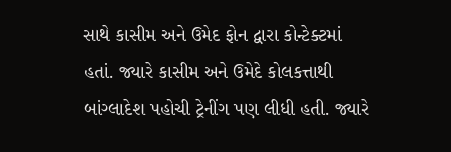સાથે કાસીમ અને ઉમેદ ફોન દ્વારા કોન્ટેક્ટમાં હતાં. જ્યારે કાસીમ અને ઉમેદે કોલકત્તાથી બાંગ્લાદેશ પહોચી ટ્રેનીંગ પણ લીધી હતી. જ્યારે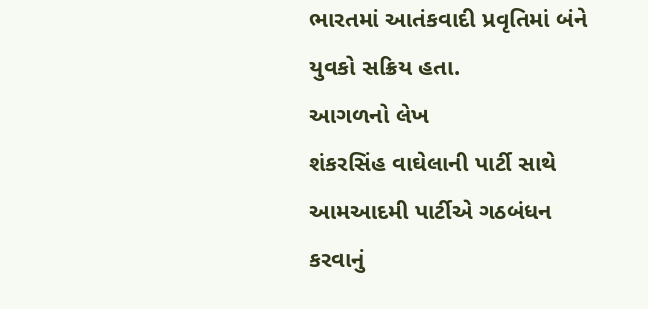ભારતમાં આતંકવાદી પ્રવૃતિમાં બંને યુવકો સક્રિય હતા.
આગળનો લેખ
શંકરસિંહ વાઘેલાની પાર્ટી સાથે આમઆદમી પાર્ટીએ ગઠબંધન કરવાનું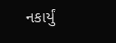નકાર્યું